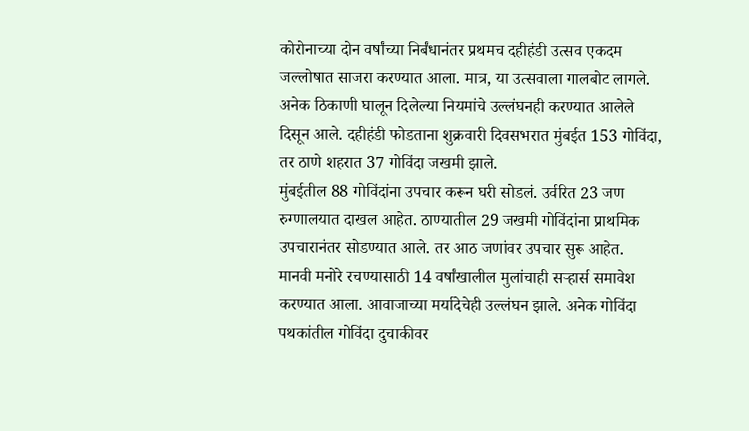कोरोनाच्या दोन वर्षांच्या निर्बंधानंतर प्रथमच दहीहंडी उत्सव एकदम जल्लोषात साजरा करण्यात आला. मात्र, या उत्सवाला गालबोट लागले. अनेक ठिकाणी घालून दिलेल्या नियमांचे उल्लंघनही करण्यात आलेले दिसून आले. दहीहंडी फोडताना शुक्रवारी दिवसभरात मुंबईत 153 गोविंदा, तर ठाणे शहरात 37 गोविंदा जखमी झाले.
मुंबईतील 88 गोविंदांना उपचार करून घरी सोडलं. उर्वरित 23 जण रुग्णालयात दाखल आहेत. ठाण्यातील 29 जखमी गोविंदांना प्राथमिक उपचारानंतर सोडण्यात आले. तर आठ जणांवर उपचार सुरू आहेत.
मानवी मनोरे रचण्यासाठी 14 वर्षांखालील मुलांचाही सऱ्हार्स समावेश करण्यात आला. आवाजाच्या मर्यादेचेही उल्लंघन झाले. अनेक गोविंदा पथकांतील गोविंदा दुचाकीवर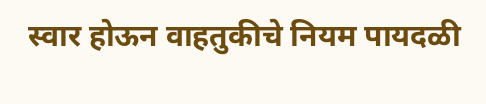स्वार होऊन वाहतुकीचे नियम पायदळी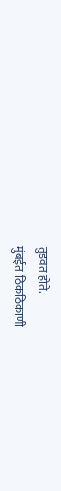तुडवत होते.
मुंबईत ठिकठिकाणी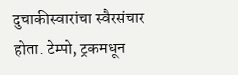दुचाकीस्वारांचा स्वैरसंचार होता. टेम्पो, ट्रकमधून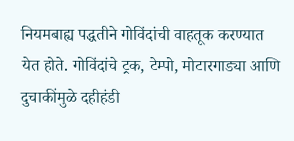नियमबाह्य पद्धतीने गोविंदांची वाहतूक करण्यात येत होते. गोविंदांचे ट्रक, टेम्पो, मोटारगाड्या आणि दुचाकींमुळे दहीहंडी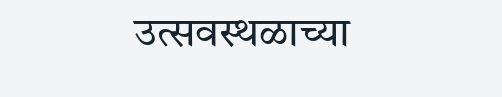उत्सवस्थळाच्या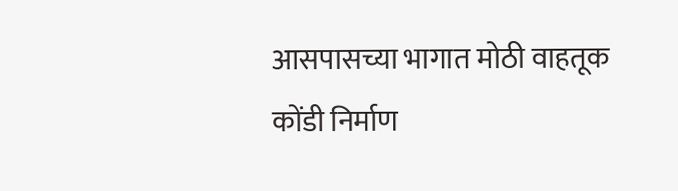आसपासच्या भागात मोठी वाहतूक कोंडी निर्माण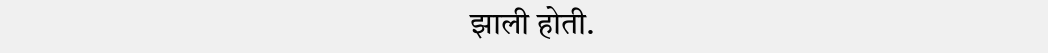झाली होती.